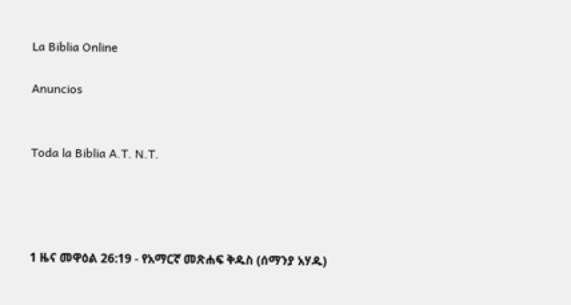La Biblia Online

Anuncios


Toda la Biblia A.T. N.T.




1 ዜና መዋዕል 26:19 - የአማርኛ መጽሐፍ ቅዱስ (ሰማንያ አሃዱ)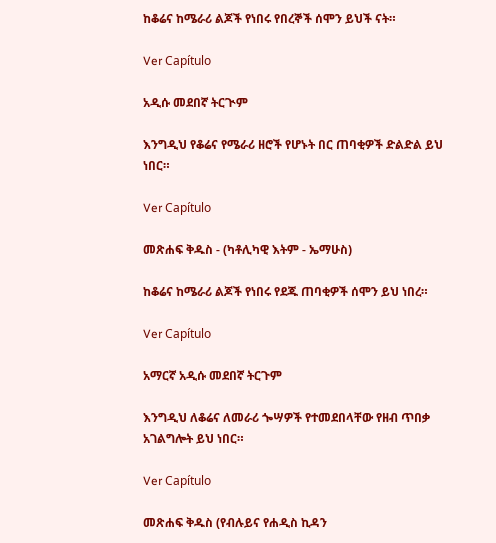ከቆሬና ከሜራሪ ልጆች የነበሩ የበረኞች ሰሞን ይህች ናት።

Ver Capítulo

አዲሱ መደበኛ ትርጒም

እንግዲህ የቆሬና የሜራሪ ዘሮች የሆኑት በር ጠባቂዎች ድልድል ይህ ነበር።

Ver Capítulo

መጽሐፍ ቅዱስ - (ካቶሊካዊ እትም - ኤማሁስ)

ከቆሬና ከሜራሪ ልጆች የነበሩ የደጁ ጠባቂዎች ሰሞን ይህ ነበረ።

Ver Capítulo

አማርኛ አዲሱ መደበኛ ትርጉም

እንግዲህ ለቆሬና ለመራሪ ጐሣዎች የተመደበላቸው የዘብ ጥበቃ አገልግሎት ይህ ነበር።

Ver Capítulo

መጽሐፍ ቅዱስ (የብሉይና የሐዲስ ኪዳን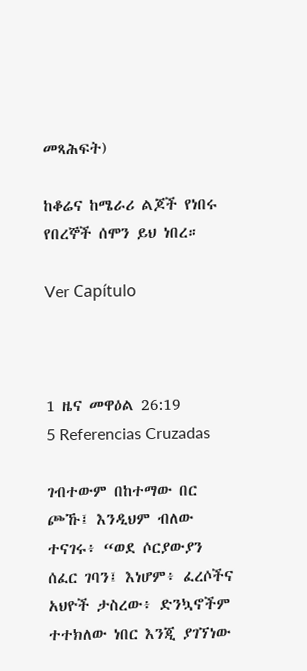መጻሕፍት)

ከቆሬና ከሜራሪ ልጆች የነበሩ የበረኞች ሰሞን ይህ ነበረ።

Ver Capítulo



1 ዜና መዋዕል 26:19
5 Referencias Cruzadas

ገብተውም በከተማው በር ጮኹ፤ እንዲህም ብለው ተናገሩ፥ “ወደ ሶርያውያን ሰፈር ገባን፤ እነሆም፥ ፈረሶችና አህዮች ታስረው፥ ድንኳኖችም ተተክለው ነበር እንጂ ያገኘነው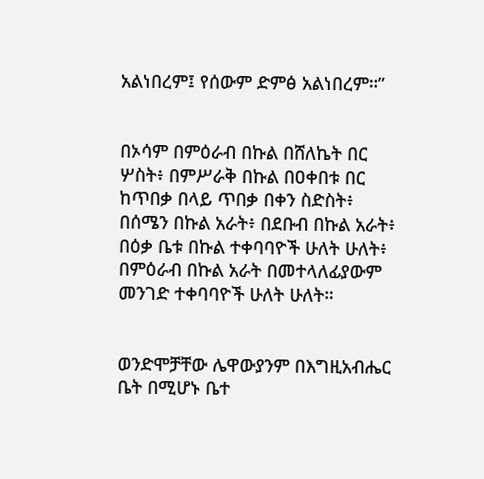አልነበረም፤ የሰውም ድምፅ አልነበረም።”


በኦሳም በምዕራብ በኩል በሸለኬት በር ሦስት፥ በምሥራቅ በኩል በዐቀበቱ በር ከጥበቃ በላይ ጥበቃ በቀን ስድስት፥ በሰሜን በኩል አራት፥ በደቡብ በኩል አራት፥ በዕቃ ቤቱ በኩል ተቀባባዮች ሁለት ሁለት፥ በምዕራብ በኩል አራት በመተላለፊያውም መንገድ ተቀባባዮች ሁለት ሁለት።


ወንድሞቻቸው ሌዋውያንም በእግዚአብሔር ቤት በሚሆኑ ቤተ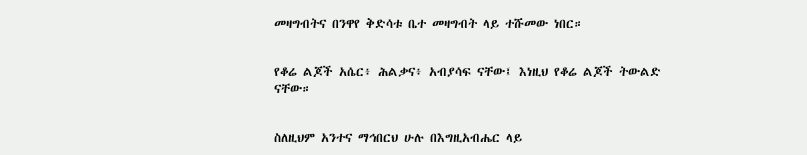መዛግብትና በንዋየ ቅድሳቱ ቤተ መዛግብት ላይ ተሹመው ነበር።


የቆሬ ልጆች አሴር፥ ሕልቃና፥ አብያሳፍ ናቸው፤ እነዚህ የቆሬ ልጆች ትውልድ ናቸው።


ስለዚህም አንተና ማኅበርህ ሁሉ በእግዚአብሔር ላይ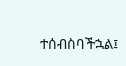ተሰብስባችኋል፤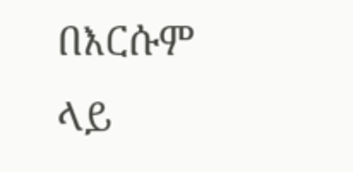በእርሱም ላይ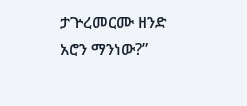ታጕረመርሙ ዘንድ አሮን ማንነው?”